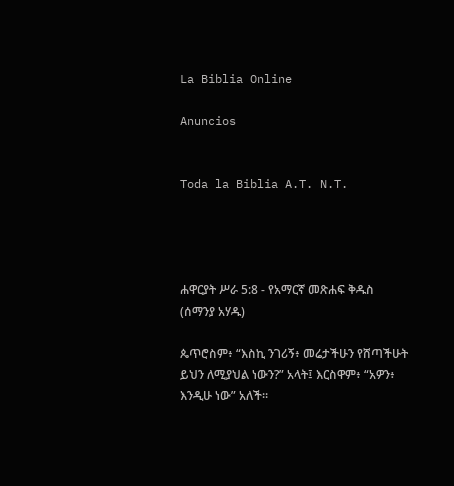La Biblia Online

Anuncios


Toda la Biblia A.T. N.T.




ሐዋርያት ሥራ 5:8 - የአማርኛ መጽሐፍ ቅዱስ (ሰማንያ አሃዱ)

ጴጥሮስም፥ “እስኪ ንገሪኝ፥ መሬታችሁን የሸጣችሁት ይህን ለሚያህል ነውን?” አላት፤ እርስዋም፥ “አዎን፥ እንዲሁ ነው” አለች።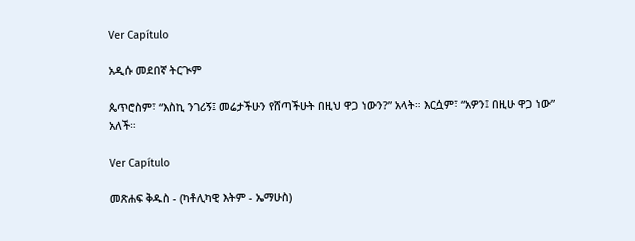Ver Capítulo

አዲሱ መደበኛ ትርጒም

ጴጥሮስም፣ “እስኪ ንገሪኝ፤ መሬታችሁን የሸጣችሁት በዚህ ዋጋ ነውን?” አላት። እርሷም፣ “አዎን፤ በዚሁ ዋጋ ነው” አለች።

Ver Capítulo

መጽሐፍ ቅዱስ - (ካቶሊካዊ እትም - ኤማሁስ)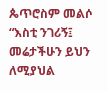ጴጥሮስም መልሶ “እስቲ ንገሪኝ፤ መሬታችሁን ይህን ለሚያህል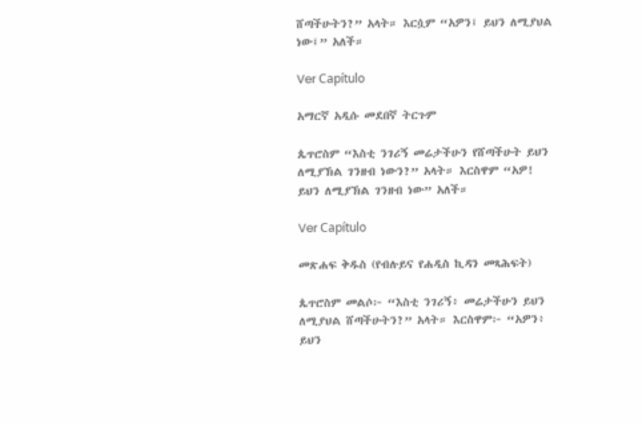ሸጣችሁትን?” አላት። እርሷም “አዎን፤ ይህን ለሚያህል ነው፤” አለች።

Ver Capítulo

አማርኛ አዲሱ መደበኛ ትርጉም

ጴጥሮስም “እስቲ ንገሪኝ መሬታችሁን የሸጣችሁት ይህን ለሚያኽል ገንዘብ ነውን?” አላት። እርስዋም “አዎ! ይህን ለሚያኽል ገንዘብ ነው” አለች።

Ver Capítulo

መጽሐፍ ቅዱስ (የብሉይና የሐዲስ ኪዳን መጻሕፍት)

ጴጥሮስም መልሶ፦ “እስቲ ንገሪኝ፥ መሬታችሁን ይህን ለሚያህል ሸጣችሁትን?” አላት። እርስዋም፦ “አዎን፥ ይህን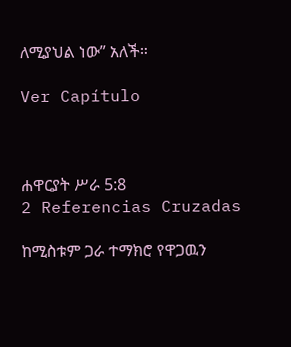ለሚያህል ነው” አለች።

Ver Capítulo



ሐዋርያት ሥራ 5:8
2 Referencias Cruzadas

ከሚስቱም ጋራ ተማክሮ የዋጋዉን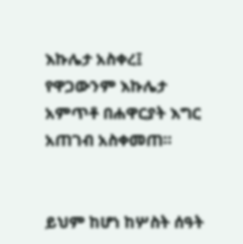እኩሌታ አስቀረ፤ የዋጋውንም እኩሌታ አምጥቶ በሐዋርያት እግር አጠገብ አስቀመጠ።


ይህም ከሆነ ከሦስት ሰዓት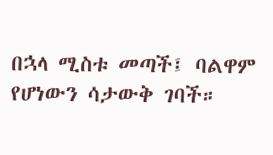በኋላ ሚስቱ መጣች፤ ባልዋም የሆነውን ሳታውቅ ገባች።